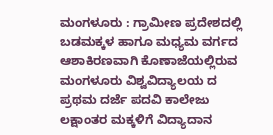ಮಂಗಳೂರು : ಗ್ರಾಮೀಣ ಪ್ರದೇಶದಲ್ಲಿ ಬಡಮಕ್ಕಳ ಹಾಗೂ ಮಧ್ಯಮ ವರ್ಗದ ಆಶಾಕಿರಣವಾಗಿ ಕೊಣಾಜೆಯಲ್ಲಿರುವ ಮಂಗಳೂರು ವಿಶ್ವವಿದ್ಯಾಲಯ ದ ಪ್ರಥಮ ದರ್ಜೆ ಪದವಿ ಕಾಲೇಜು ಲಕ್ಷಾಂತರ ಮಕ್ಕಳಿಗೆ ವಿದ್ಯಾದಾನ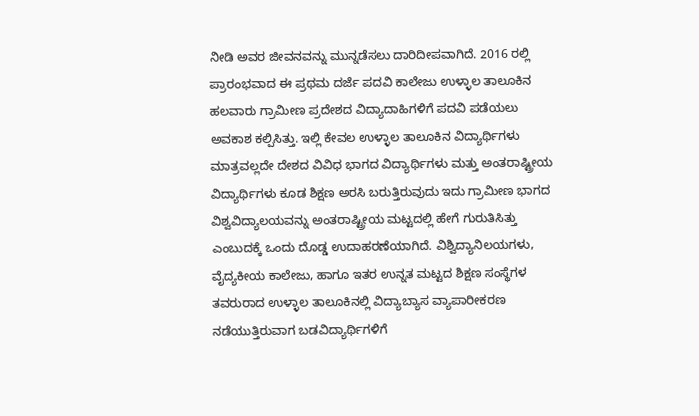ನೀಡಿ ಅವರ ಜೀವನವನ್ನು ಮುನ್ನಡೆಸಲು ದಾರಿದೀಪವಾಗಿದೆ. 2016 ರಲ್ಲಿ ಪ್ರಾರಂಭವಾದ ಈ ಪ್ರಥಮ ದರ್ಜೆ ಪದವಿ ಕಾಲೇಜು ಉಳ್ಳಾಲ ತಾಲೂಕಿನ ಹಲವಾರು ಗ್ರಾಮೀಣ ಪ್ರದೇಶದ ವಿದ್ಯಾದಾಹಿಗಳಿಗೆ ಪದವಿ ಪಡೆಯಲು ಅವಕಾಶ ಕಲ್ಪಿಸಿತ್ತು. ಇಲ್ಲಿ ಕೇವಲ ಉಳ್ಳಾಲ ತಾಲೂಕಿನ ವಿದ್ಯಾರ್ಥಿಗಳು ಮಾತ್ರವಲ್ಲದೇ ದೇಶದ ವಿವಿಧ ಭಾಗದ ವಿದ್ಯಾರ್ಥಿಗಳು ಮತ್ತು ಅಂತರಾಷ್ಟ್ರೀಯ ವಿದ್ಯಾರ್ಥಿಗಳು ಕೂಡ ಶಿಕ್ಷಣ ಅರಸಿ ಬರುತ್ತಿರುವುದು ಇದು ಗ್ರಾಮೀಣ ಭಾಗದ ವಿಶ್ವವಿದ್ಯಾಲಯವನ್ನು ಅಂತರಾಷ್ಟ್ರೀಯ ಮಟ್ಟದಲ್ಲಿ ಹೇಗೆ ಗುರುತಿಸಿತ್ತು ಎಂಬುದಕ್ಕೆ ಒಂದು ದೊಡ್ಡ ಉದಾಹರಣೆಯಾಗಿದೆ. ವಿಶ್ವಿದ್ಯಾನಿಲಯಗಳು, ವೈದ್ಯಕೀಯ ಕಾಲೇಜು, ಹಾಗೂ ಇತರ ಉನ್ನತ ಮಟ್ಟದ ಶಿಕ್ಷಣ ಸಂಸ್ಥೆಗಳ ತವರುರಾದ ಉಳ್ಳಾಲ ತಾಲೂಕಿನಲ್ಲಿ ವಿದ್ಯಾಬ್ಯಾಸ ವ್ಯಾಪಾರೀಕರಣ ನಡೆಯುತ್ತಿರುವಾಗ ಬಡವಿದ್ಯಾರ್ಥಿಗಳಿಗೆ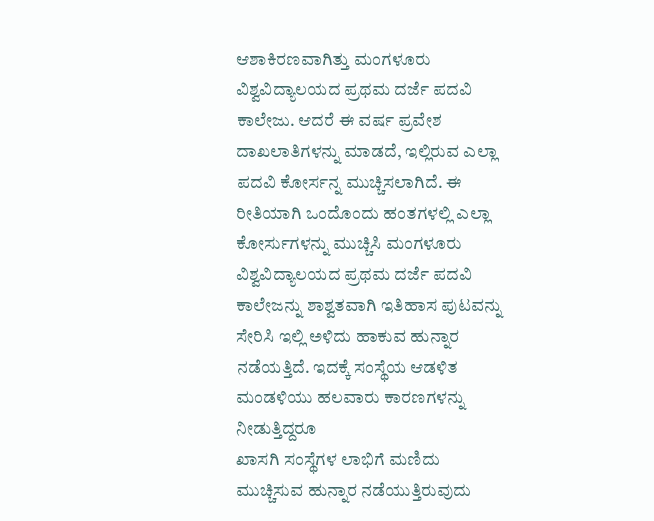ಆಶಾಕಿರಣವಾಗಿತ್ತು ಮಂಗಳೂರು ವಿಶ್ವವಿದ್ಯಾಲಯದ ಪ್ರಥಮ ದರ್ಜೆ ಪದವಿ ಕಾಲೇಜು. ಆದರೆ ಈ ವರ್ಷ ಪ್ರವೇಶ ದಾಖಲಾತಿಗಳನ್ನು ಮಾಡದೆ, ಇಲ್ಲಿರುವ ಎಲ್ಲಾ ಪದವಿ ಕೋರ್ಸನ್ನ ಮುಚ್ಚಿಸಲಾಗಿದೆ. ಈ ರೀತಿಯಾಗಿ ಒಂದೊಂದು ಹಂತಗಳಲ್ಲಿ ಎಲ್ಲಾ ಕೋರ್ಸುಗಳನ್ನು ಮುಚ್ಚಿಸಿ ಮಂಗಳೂರು ವಿಶ್ವವಿದ್ಯಾಲಯದ ಪ್ರಥಮ ದರ್ಜೆ ಪದವಿ ಕಾಲೇಜನ್ನು ಶಾಶ್ವತವಾಗಿ ಇತಿಹಾಸ ಪುಟವನ್ನು ಸೇರಿಸಿ ಇಲ್ಲಿ ಅಳಿದು ಹಾಕುವ ಹುನ್ನಾರ ನಡೆಯತ್ತಿದೆ. ಇದಕ್ಕೆ ಸಂಸ್ಥೆಯ ಆಡಳಿತ ಮಂಡಳಿಯು ಹಲವಾರು ಕಾರಣಗಳನ್ನು ನೀಡುತ್ತಿದ್ದರೂ
ಖಾಸಗಿ ಸಂಸ್ಥೆಗಳ ಲಾಭಿಗೆ ಮಣಿದು ಮುಚ್ಚಿಸುವ ಹುನ್ನಾರ ನಡೆಯುತ್ತಿರುವುದು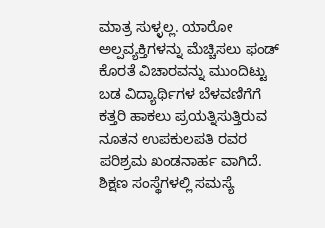ಮಾತ್ರ ಸುಳ್ಳಲ್ಲ. ಯಾರೋ ಅಲ್ಪವ್ಯಕ್ತಿಗಳನ್ನು ಮೆಚ್ಚಿಸಲು ಫಂಡ್ ಕೊರತೆ ವಿಚಾರವನ್ನು ಮುಂದಿಟ್ಟು ಬಡ ವಿದ್ಯಾರ್ಥಿಗಳ ಬೆಳವಣಿಗೆಗೆ ಕತ್ತರಿ ಹಾಕಲು ಪ್ರಯತ್ನಿಸುತ್ತಿರುವ ನೂತನ ಉಪಕುಲಪತಿ ರವರ ಪರಿಶ್ರಮ ಖಂಡನಾರ್ಹ ವಾಗಿದೆ. ಶಿಕ್ಷಣ ಸಂಸ್ಥೆಗಳಲ್ಲಿ ಸಮಸ್ಯೆ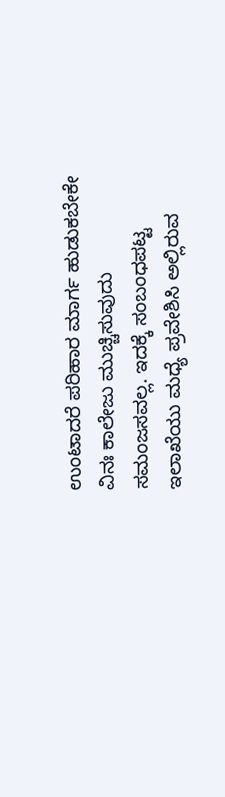ಉಂಟಾದರೆ ಪರಿಹಾರ ಮಾರ್ಗ ಹುಡುಕಬೇಕೇ ವಿನಃ ಕಾಲೇಜು ಮುಚ್ಚಿಸುವುದು ಸಮಂಜಸವಲ್ಲ. ಇದಕ್ಕೆ ಸಂಬಂಧಪಟ್ಟ ಇಲಾಖೆಯು ಮಧ್ಯೆ ಪ್ರವೇಶಿಸಿ ಅಲ್ಲಿರುವ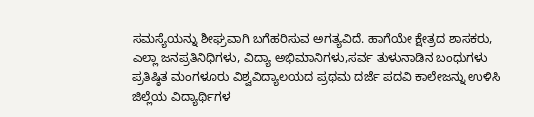ಸಮಸ್ಯೆಯನ್ನು ಶೀಘ್ರವಾಗಿ ಬಗೆಹರಿಸುವ ಅಗತ್ಯವಿದೆ. ಹಾಗೆಯೇ ಕ್ಷೇತ್ರದ ಶಾಸಕರು, ಎಲ್ಲಾ ಜನಪ್ರತಿನಿಧಿಗಳು, ವಿದ್ಯಾ ಅಭಿಮಾನಿಗಳು,ಸರ್ವ ತುಳುನಾಡಿನ ಬಂಧುಗಳು ಪ್ರತಿಷ್ಠಿತ ಮಂಗಳೂರು ವಿಶ್ವವಿದ್ಯಾಲಯದ ಪ್ರಥಮ ದರ್ಜೆ ಪದವಿ ಕಾಲೇಜನ್ನು ಉಳಿಸಿ ಜಿಲ್ಲೆಯ ವಿದ್ಯಾರ್ಥಿಗಳ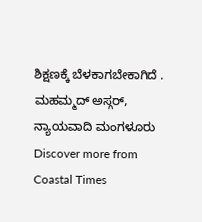ಶಿಕ್ಷಣಕ್ಕೆ ಬೆಳಕಾಗಬೇಕಾಗಿದೆ .
ಮಹಮ್ಮದ್ ಅಸ್ಗರ್, ನ್ಯಾಯವಾದಿ ಮಂಗಳೂರು
Discover more from Coastal Times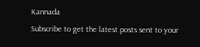Kannada
Subscribe to get the latest posts sent to your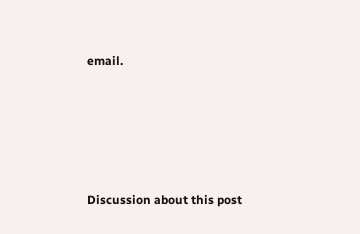email.







Discussion about this post